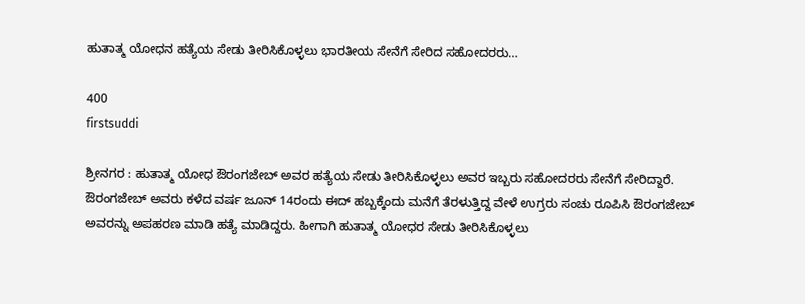ಹುತಾತ್ಮ ಯೋಧನ ಹತ್ಯೆಯ ಸೇಡು ತೀರಿಸಿಕೊಳ್ಳಲು ಭಾರತೀಯ ಸೇನೆಗೆ ಸೇರಿದ ಸಹೋದರರು…

400
firstsuddi

ಶ್ರೀನಗರ : ಹುತಾತ್ಮ ಯೋಧ ಔರಂಗಜೇಬ್ ಅವರ ಹತ್ಯೆಯ ಸೇಡು ತೀರಿಸಿಕೊಳ್ಳಲು ಅವರ ಇಬ್ಬರು ಸಹೋದರರು ಸೇನೆಗೆ ಸೇರಿದ್ದಾರೆ. ಔರಂಗಜೇಬ್ ಅವರು ಕಳೆದ ವರ್ಷ ಜೂನ್ 14ರಂದು ಈದ್ ಹಬ್ಬಕ್ಕೆಂದು ಮನೆಗೆ ತೆರಳುತ್ತಿದ್ದ ವೇಳೆ ಉಗ್ರರು ಸಂಚು ರೂಪಿಸಿ ಔರಂಗಜೇಬ್ ಅವರನ್ನು ಅಪಹರಣ ಮಾಡಿ ಹತ್ಯೆ ಮಾಡಿದ್ದರು. ಹೀಗಾಗಿ ಹುತಾತ್ಮ ಯೋಧರ ಸೇಡು ತೀರಿಸಿಕೊಳ್ಳಲು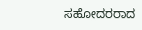ಸಹೋದರರಾದ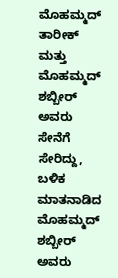ಮೊಹಮ್ಮದ್ ತಾರೀಕ್ ಮತ್ತು ಮೊಹಮ್ಮದ್ ಶಬ್ಬೀರ್ ಅವರು ಸೇನೆಗೆ ಸೇರಿದ್ದು, ಬಳಿಕ ಮಾತನಾಡಿದ ಮೊಹಮ್ಮದ್ ಶಬ್ಬೀರ್ ಅವರು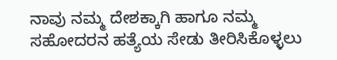ನಾವು ನಮ್ಮ ದೇಶಕ್ಕಾಗಿ ಹಾಗೂ ನಮ್ಮ ಸಹೋದರನ ಹತ್ಯೆಯ ಸೇಡು ತೀರಿಸಿಕೊಳ್ಳಲು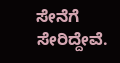ಸೇನೆಗೆ ಸೇರಿದ್ದೇವೆ.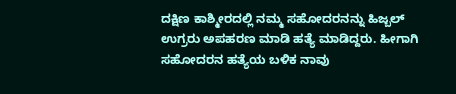ದಕ್ಷಿಣ ಕಾಶ್ಮೀರದಲ್ಲಿ ನಮ್ಮ ಸಹೋದರನನ್ನು ಹಿಜ್ಬಲ್ ಉಗ್ರರು ಅಪಹರಣ ಮಾಡಿ ಹತ್ಯೆ ಮಾಡಿದ್ದರು. ಹೀಗಾಗಿ ಸಹೋದರನ ಹತ್ಯೆಯ ಬಳಿಕ ನಾವು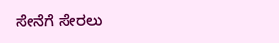ಸೇನೆಗೆ ಸೇರಲು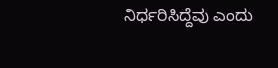ನಿರ್ಧರಿಸಿದ್ದೆವು ಎಂದು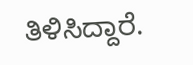ತಿಳಿಸಿದ್ದಾರೆ.